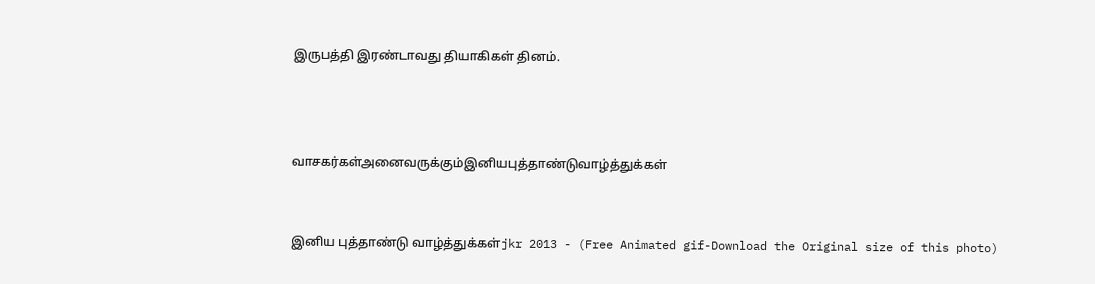இருபத்தி இரண்டாவது தியாகிகள் தினம்.



வாசகர்கள்அனைவருக்கும்இனியபுத்தாண்டுவாழ்த்துக்கள்


இனிய புத்தாண்டு வாழ்த்துக்கள்jkr 2013 - (Free Animated gif-Download the Original size of this photo)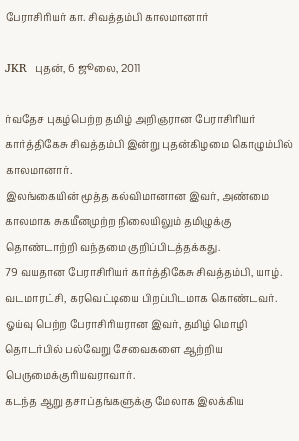பேராசிரியர் கா. சிவத்தம்பி காலமானார்

JKR  புதன், 6 ஜூலை, 2011

ர்வதேச புகழ்பெற்ற தமிழ் அறிஞரான பேராசிரியர் கார்த்திகேசு சிவத்தம்பி இன்று புதன்கிழமை கொழும்பில் காலமானார்.
இலங்கையின் மூத்த கல்விமானான இவர், அண்மை காலமாக சுகயீனமுற்ற நிலையிலும் தமிழுக்கு தொண்டாற்றி வந்தமை குறிப்பிடத்தக்கது.
79 வயதான பேராசிரியர் கார்த்திகேசு சிவத்தம்பி, யாழ். வடமாரட்சி, கரவெட்டியை பிறப்பிடமாக கொண்டவர். ஓய்வு பெற்ற பேராசிரியரான இவர், தமிழ் மொழி தொடர்பில் பல்வேறு சேவைகளை ஆற்றிய பெருமைக்குரியவராவார்.
கடந்த ஆறு தசாப்தங்களுக்கு மேலாக இலக்கிய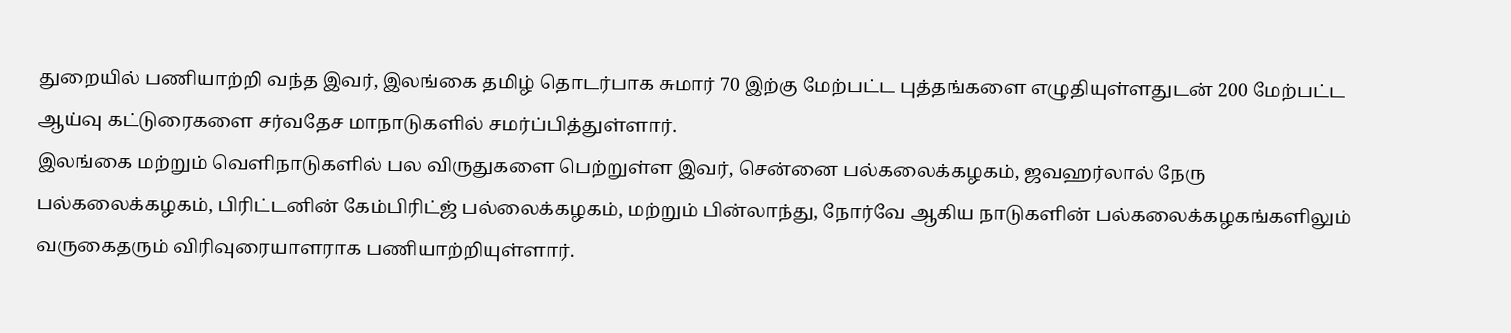துறையில் பணியாற்றி வந்த இவர், இலங்கை தமிழ் தொடர்பாக சுமார் 70 இற்கு மேற்பட்ட புத்தங்களை எழுதியுள்ளதுடன் 200 மேற்பட்ட ஆய்வு கட்டுரைகளை சர்வதேச மாநாடுகளில் சமர்ப்பித்துள்ளார்.
இலங்கை மற்றும் வெளிநாடுகளில் பல விருதுகளை பெற்றுள்ள இவர், சென்னை பல்கலைக்கழகம், ஜவஹர்லால் நேரு பல்கலைக்கழகம், பிரிட்டனின் கேம்பிரிட்ஜ் பல்லைக்கழகம், மற்றும் பின்லாந்து, நோர்வே ஆகிய நாடுகளின் பல்கலைக்கழகங்களிலும் வருகைதரும் விரிவுரையாளராக பணியாற்றியுள்ளார்.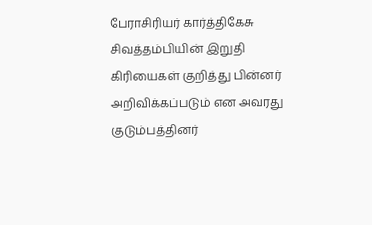பேராசிரியர் கார்த்திகேசு சிவத்தம்பியின் இறுதி கிரியைகள் குறித்து பின்னர் அறிவிக்கப்படும் என அவரது குடும்பத்தினர்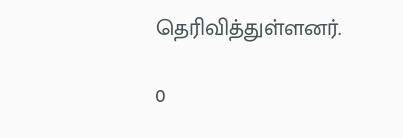தெரிவித்துள்ளனர்.

0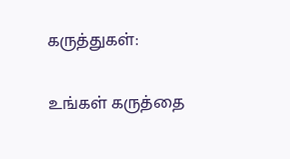கருத்துகள்:

உங்கள் கருத்தை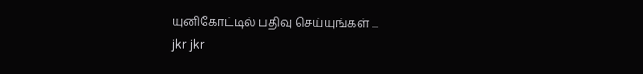யுனிகோட்டில் பதிவு செய்யுங்கள் ...
jkr jkr